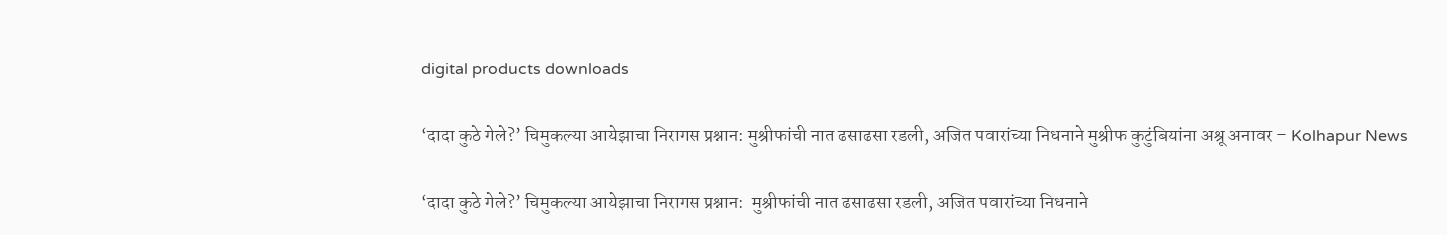digital products downloads

‘दादा कुठे गेले?’ चिमुकल्या आयेझाचा निरागस प्रश्नान: मुश्रीफांची नात ढसाढसा रडली, अजित पवारांच्या निधनाने मुश्रीफ कुटुंबियांना अश्रू अनावर – Kolhapur News

‘दादा कुठे गेले?’ चिमुकल्या आयेझाचा निरागस प्रश्नान:  मुश्रीफांची नात ढसाढसा रडली, अजित पवारांच्या निधनाने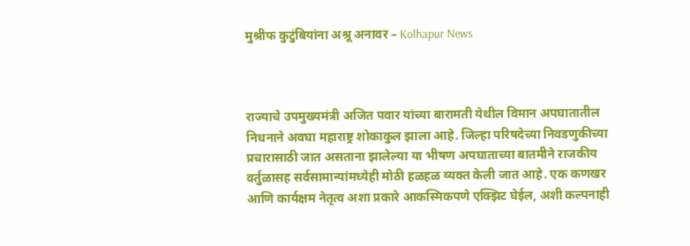मुश्रीफ कुटुंबियांना अश्रू अनावर – Kolhapur News



राज्याचे उपमुख्यमंत्री अजित पवार यांच्या बारामती येथील विमान अपघातातील निधनाने अवघा महाराष्ट्र शोकाकुल झाला आहे. जिल्हा परिषदेच्या निवडणुकीच्या प्रचारासाठी जात असताना झालेल्या या भीषण अपघाताच्या बातमीने राजकीय वर्तुळासह सर्वसामान्यांमध्येही मोठी हळहळ व्यक्त केली जात आहे. एक कणखर आणि कार्यक्षम नेतृत्व अशा प्रकारे आकस्मिकपणे एक्झिट घेईल, अशी कल्पनाही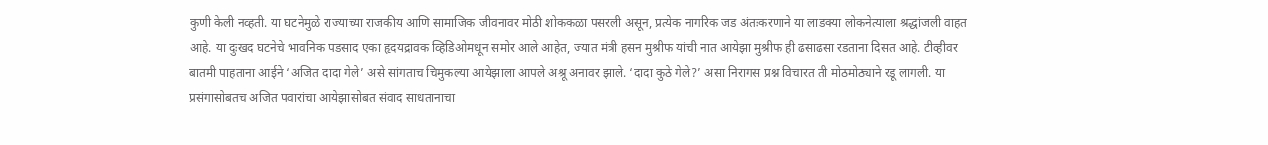कुणी केली नव्हती. या घटनेमुळे राज्याच्या राजकीय आणि सामाजिक जीवनावर मोठी शोककळा पसरली असून, प्रत्येक नागरिक जड अंतःकरणाने या लाडक्या लोकनेत्याला श्रद्धांजली वाहत आहे. या दुःखद घटनेचे भावनिक पडसाद एका हृदयद्रावक व्हिडिओमधून समोर आले आहेत, ज्यात मंत्री हसन मुश्रीफ यांची नात आयेझा मुश्रीफ ही ढसाढसा रडताना दिसत आहे. टीव्हीवर बातमी पाहताना आईने ‘अजित दादा गेले’ असे सांगताच चिमुकल्या आयेझाला आपले अश्रू अनावर झाले. ‘दादा कुठे गेले?’ असा निरागस प्रश्न विचारत ती मोठमोठ्याने रडू लागली. या प्रसंगासोबतच अजित पवारांचा आयेझासोबत संवाद साधतानाचा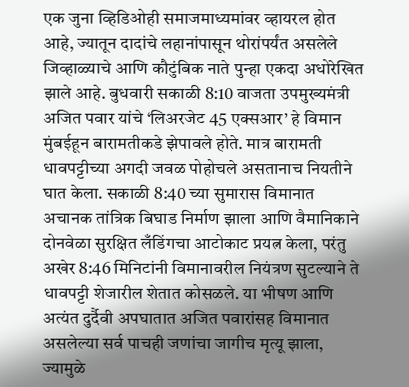एक जुना व्हिडिओही समाजमाध्यमांवर व्हायरल होत आहे, ज्यातून दादांचे लहानांपासून थोरांपर्यंत असलेले जिव्हाळ्याचे आणि कौटुंबिक नाते पुन्हा एकदा अधोरेखित झाले आहे. बुधवारी सकाळी 8:10 वाजता उपमुख्यमंत्री अजित पवार यांचे ‘लिअरजेट 45 एक्सआर’ हे विमान मुंबईहून बारामतीकडे झेपावले होते. मात्र बारामती धावपट्टीच्या अगदी जवळ पोहोचले असतानाच नियतीने घात केला. सकाळी 8:40 च्या सुमारास विमानात अचानक तांत्रिक बिघाड निर्माण झाला आणि वैमानिकाने दोनवेळा सुरक्षित लँडिंगचा आटोकाट प्रयत्न केला, परंतु अखेर 8:46 मिनिटांनी विमानावरील नियंत्रण सुटल्याने ते धावपट्टी शेजारील शेतात कोसळले. या भीषण आणि अत्यंत दुर्दैवी अपघातात अजित पवारांसह विमानात असलेल्या सर्व पाचही जणांचा जागीच मृत्यू झाला, ज्यामुळे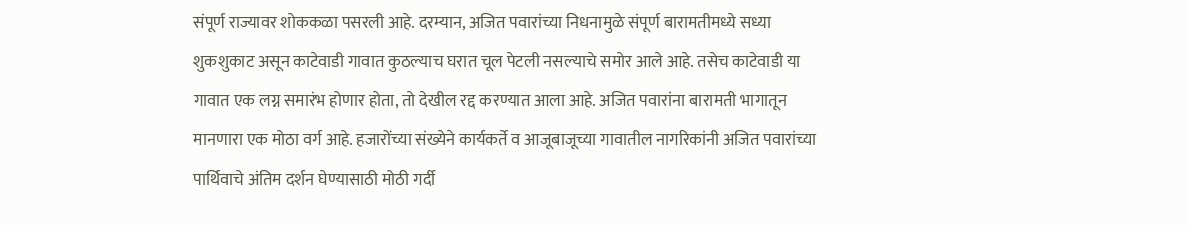संपूर्ण राज्यावर शोककळा पसरली आहे. दरम्यान, अजित पवारांच्या निधनामुळे संपूर्ण बारामतीमध्ये सध्या शुकशुकाट असून काटेवाडी गावात कुठल्याच घरात चूल पेटली नसल्याचे समोर आले आहे. तसेच काटेवाडी या गावात एक लग्न समारंभ होणार होता, तो देखील रद्द करण्यात आला आहे. अजित पवारांना बारामती भागातून मानणारा एक मोठा वर्ग आहे. हजारोंच्या संख्येने कार्यकर्ते व आजूबाजूच्या गावातील नागरिकांनी अजित पवारांच्या पार्थिवाचे अंतिम दर्शन घेण्यासाठी मोठी गर्दी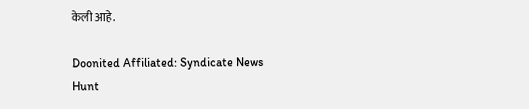केली आहे.

Doonited Affiliated: Syndicate News Hunt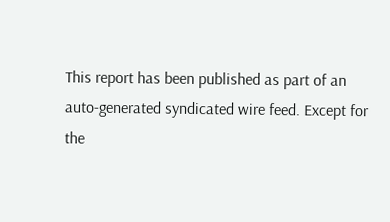This report has been published as part of an auto-generated syndicated wire feed. Except for the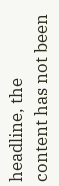headline, the content has not been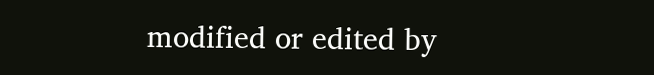modified or edited by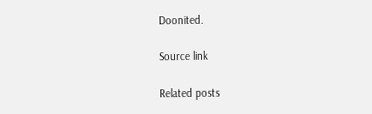Doonited.

Source link

Related posts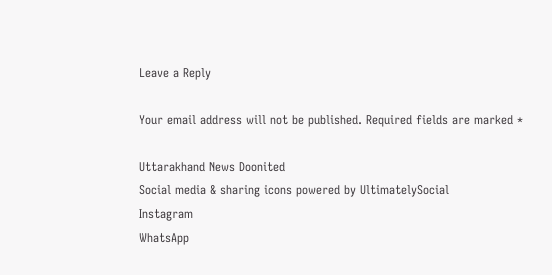Leave a Reply

Your email address will not be published. Required fields are marked *

Uttarakhand News Doonited
Social media & sharing icons powered by UltimatelySocial
Instagram
WhatsApp